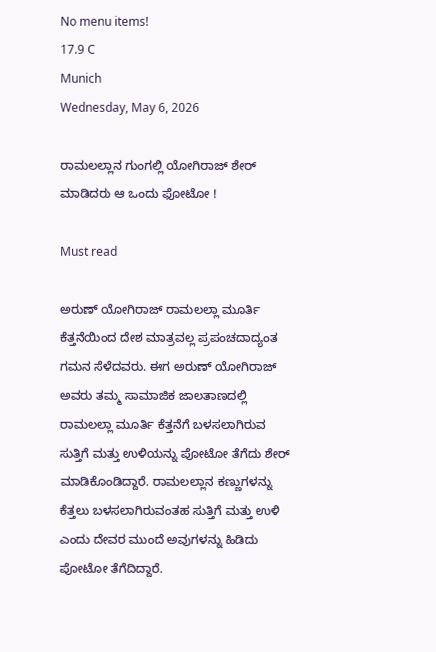No menu items!
17.9 C
Munich
Wednesday, May 6, 2026

ರಾಮಲಲ್ಲಾನ ಗುಂಗಲ್ಲಿ ಯೋಗಿರಾಜ್ ಶೇರ್ ಮಾಡಿದರು ಆ ಒಂದು ಫೋಟೋ !

Must read

ಅರುಣ್ ಯೋಗಿರಾಜ್ ರಾಮಲಲ್ಲಾ ಮೂರ್ತಿ ಕೆತ್ತನೆಯಿಂದ ದೇಶ ಮಾತ್ರವಲ್ಲ ಪ್ರಪಂಚದಾದ್ಯಂತ ಗಮನ ಸೆಳೆದವರು. ಈಗ ಅರುಣ್ ಯೋಗಿರಾಜ್ ಅವರು ತಮ್ಮ ಸಾಮಾಜಿಕ ಜಾಲತಾಣದಲ್ಲಿ ರಾಮಲಲ್ಲಾ ಮೂರ್ತಿ ಕೆತ್ತನೆಗೆ ಬಳಸಲಾಗಿರುವ ಸುತ್ತಿಗೆ ಮತ್ತು ಉಳಿಯನ್ನು ಪೋಟೋ ತೆಗೆದು ಶೇರ್ ಮಾಡಿಕೊಂಡಿದ್ದಾರೆ. ರಾಮಲಲ್ಲಾನ ಕಣ್ಣುಗಳನ್ನು ಕೆತ್ತಲು ಬಳಸಲಾಗಿರುವಂತಹ ಸುತ್ತಿಗೆ ಮತ್ತು ಉಳಿ ಎಂದು ದೇವರ ಮುಂದೆ ಅವುಗಳನ್ನು ಹಿಡಿದು ಪೋಟೋ ತೆಗೆದಿದ್ದಾರೆ.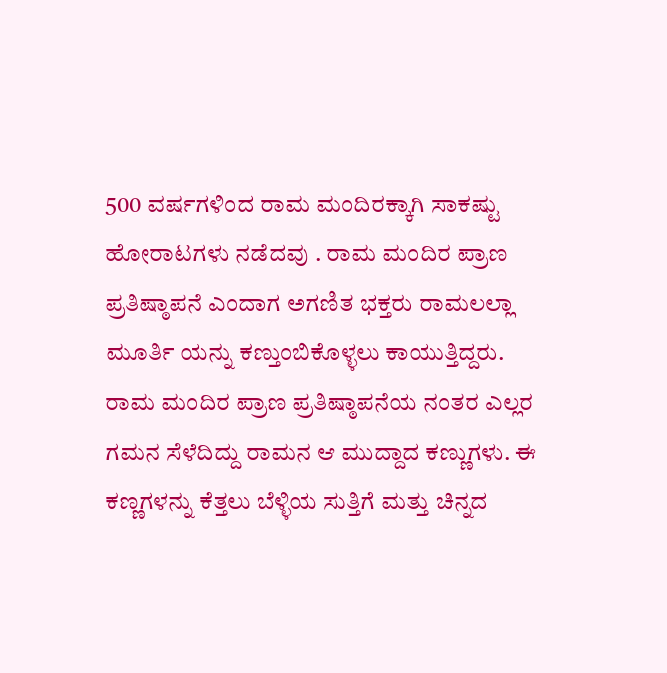500 ವರ್ಷಗಳಿಂದ ರಾಮ ಮಂದಿರಕ್ಕಾಗಿ ಸಾಕಷ್ಟು ಹೋರಾಟಗಳು ನಡೆದವು . ರಾಮ ಮಂದಿರ ಪ್ರಾಣ ಪ್ರತಿಷ್ಠಾಪನೆ ಎಂದಾಗ ಅಗಣಿತ ಭಕ್ತರು ರಾಮಲಲ್ಲಾ ಮೂರ್ತಿ ಯನ್ನು ಕಣ್ತುಂಬಿಕೊಳ್ಳಲು ಕಾಯುತ್ತಿದ್ದರು. ರಾಮ ಮಂದಿರ ಪ್ರಾಣ ಪ್ರತಿಷ್ಠಾಪನೆಯ ನಂತರ ಎಲ್ಲರ ಗಮನ ಸೆಳೆದಿದ್ದು ರಾಮನ ಆ ಮುದ್ದಾದ ಕಣ್ಣುಗಳು. ಈ ಕಣ್ಣಗಳನ್ನು ಕೆತ್ತಲು ಬೆಳ್ಳಿಯ ಸುತ್ತಿಗೆ ಮತ್ತು ಚಿನ್ನದ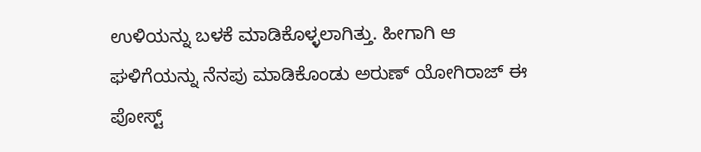ಉಳಿಯನ್ನು ಬಳಕೆ ಮಾಡಿಕೊಳ್ಳಲಾಗಿತ್ತು. ಹೀಗಾಗಿ ಆ ಘಳಿಗೆಯನ್ನು ನೆನಪು ಮಾಡಿಕೊಂಡು ಅರುಣ್ ಯೋಗಿರಾಜ್ ಈ ಪೋಸ್ಟ್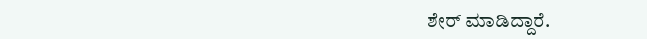ಶೇರ್ ಮಾಡಿದ್ದಾರೆ.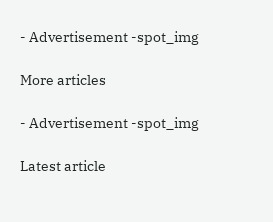- Advertisement -spot_img

More articles

- Advertisement -spot_img

Latest article